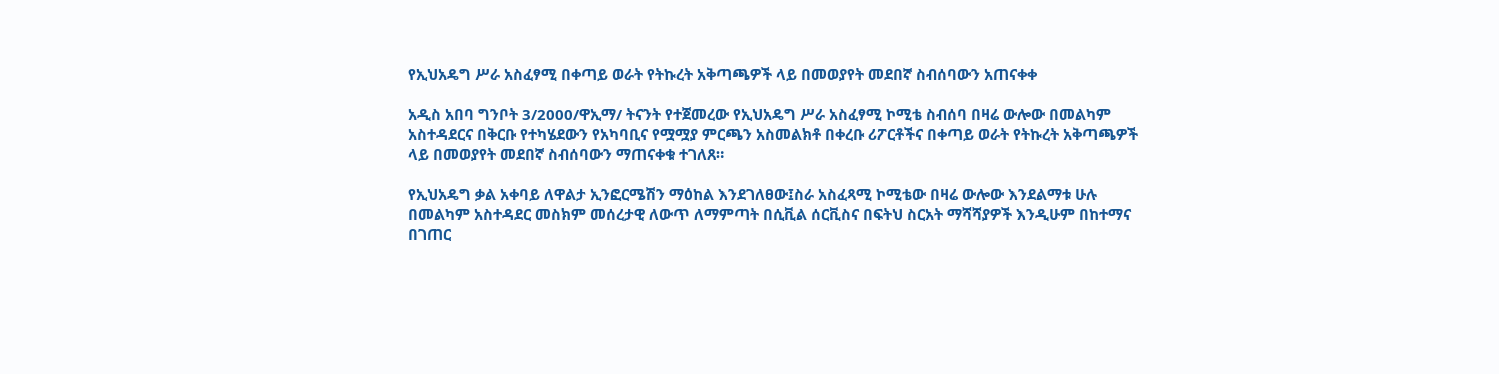የኢህአዴግ ሥራ አስፈፃሚ በቀጣይ ወራት የትኩረት አቅጣጫዎች ላይ በመወያየት መደበኛ ስብሰባውን አጠናቀቀ

አዲስ አበባ ግንቦት 3/2000/ዋኢማ/ ትናንት የተጀመረው የኢህአዴግ ሥራ አስፈፃሚ ኮሚቴ ስብሰባ በዛሬ ውሎው በመልካም አስተዳደርና በቅርቡ የተካሄደውን የአካባቢና የሟሟያ ምርጫን አስመልክቶ በቀረቡ ሪፖርቶችና በቀጣይ ወራት የትኩረት አቅጣጫዎች ላይ በመወያየት መደበኛ ስብሰባውን ማጠናቀቁ ተገለጸ።

የኢህአዴግ ቃል አቀባይ ለዋልታ ኢንፎርሜሽን ማዕከል እንደገለፀው፤ስራ አስፈጻሚ ኮሚቴው በዛሬ ውሎው እንደልማቱ ሁሉ በመልካም አስተዳደር መስክም መሰረታዊ ለውጥ ለማምጣት በሲቪል ሰርቪስና በፍትህ ስርአት ማሻሻያዎች እንዲሁም በከተማና በገጠር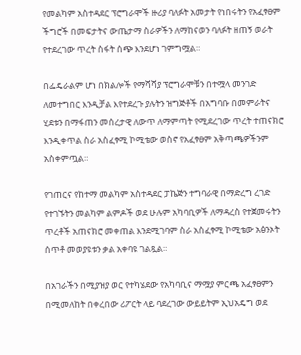የመልካም አስተዳደር ፕሮግራሞች ዙሪያ ባለፉት አመታት የነበሩትን የአፈፃፀም ችግሮች በመፍታትና ውጤታማ ስራዎችን ለማከናወን ባለፉት ዘጠኝ ወራት የተደረገው ጥረት ስፋት ሰጭ እንደሆነ ገምግሟል።

በፌዴራልም ሆነ በክልሎች የማሻሻያ ፕሮግራሞቹን በተሟላ መንገድ ለመተግበር እንዲቻል እየተደረጉ ያሉትን ዝግጅቶች በአግባቡ በመምራትና ሂደቱን በማፋጠን መሰረታዊ ለውጥ ለማምጣት የሚደረገው ጥረት ተጠናክሮ እንዲቀጥል ስራ አስፈፃሚ ኮሚቴው ወስኖ የአፈፃፀም አቅጣጫዎችንም አስቀምጧል።

የገጠርና የከተማ መልካም አስተዳደር ፓኬጅን ተግባራዊ በማድረግ ረገድ የተገኙትን መልካም ልምዶች ወደ ሁሉም አካባቢዎች ለማዳረስ የተጀመሩትን ጥረቶች አጠናክሮ መቀጠል እንደሚገባም ስራ አስፈፃሚ ኮሚቴው አፅንኦት ሰጥቶ መወያዩቱን ቃል አቀባዩ ገልጿል።

በአገራችን በሚያዝያ ወር የተካሄደው የአካባቢና ማሟያ ምርጫ አፈፃፀምን በሚመለከት በቀረበው ሪፖርት ላይ ባደረገው ውይይትም ኢህአዴግ ወደ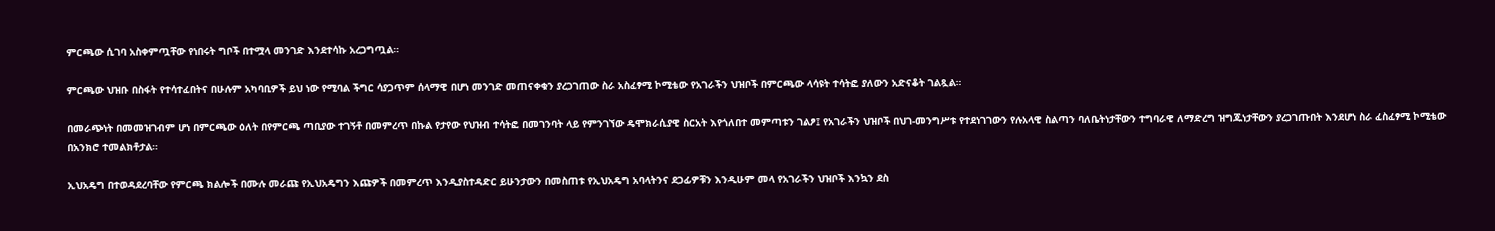ምርጫው ሲገባ አስቀምጧቸው የነበሩት ግቦች በተሟላ መንገድ እንደተሳኩ አረጋግጧል።

ምርጫው ህዝቡ በስፋት የተሳተፈበትና በሁሉም አካባቢዎች ይህ ነው የሚባል ችግር ሳያጋጥም ሰላማዊ በሆነ መንገድ መጠናቀቁን ያረጋገጠው ስራ አስፈፃሚ ኮሚቴው የአገራችን ህዝቦች በምርጫው ላሳዩት ተሳትፎ ያለውን አድናቆት ገልጿል።

በመራጭነት በመመዝገብም ሆነ በምርጫው ዕለት በየምርጫ ጣቢያው ተገኝቶ በመምረጥ በኩል የታየው የህዝብ ተሳትፎ በመገንባት ላይ የምንገኘው ዴሞክራሲያዊ ስርአት እየጎለበተ መምጣቱን ገልፆ፤ የአገራችን ህዝቦች በህገ-መንግሥቱ የተደነገገውን የሉአላዊ ስልጣን ባለቤትነታቸውን ተግባራዊ ለማድረግ ዝግጁነታቸውን ያረጋገጡበት እንደሆነ ስራ ፈስፈፃሚ ኮሚቴው በአንክሮ ተመልክቶታል።

ኢህአዴግ በተወዳደረባቸው የምርጫ ክልሎች በሙሉ መራጩ የኢህአዴግን እጩዎች በመምረጥ እንዲያስተዳድር ይሁንታውን በመስጠቱ የኢህአዴግ አባላትንና ደጋፊዎቹን እንዲሁም መላ የአገራችን ህዝቦች እንኳን ደስ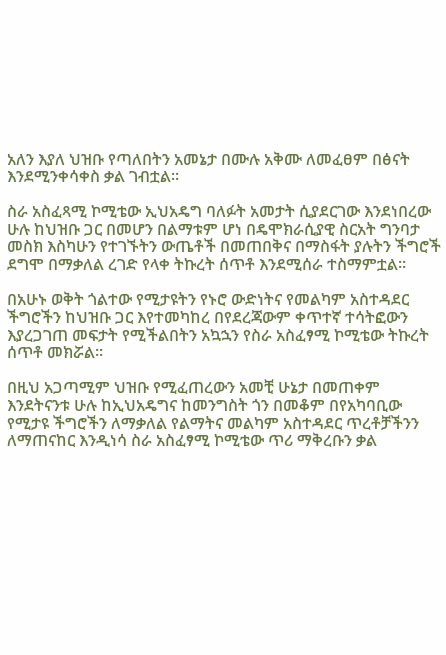አለን እያለ ህዝቡ የጣለበትን አመኔታ በሙሉ አቅሙ ለመፈፀም በፅናት እንደሚንቀሳቀስ ቃል ገብቷል።

ስራ አስፈጻሚ ኮሚቴው ኢህአዴግ ባለፉት አመታት ሲያደርገው እንደነበረው ሁሉ ከህዝቡ ጋር በመሆን በልማቱም ሆነ በዴሞክራሲያዊ ስርአት ግንባታ መስክ እስካሁን የተገኙትን ውጤቶች በመጠበቅና በማስፋት ያሉትን ችግሮች ደግሞ በማቃለል ረገድ የላቀ ትኩረት ሰጥቶ እንደሚሰራ ተስማምቷል።

በአሁኑ ወቅት ጎልተው የሚታዩትን የኑሮ ውድነትና የመልካም አስተዳደር ችግሮችን ከህዝቡ ጋር እየተመካከረ በየደረጃውም ቀጥተኛ ተሳትፎውን እያረጋገጠ መፍታት የሚችልበትን አኳኋን የስራ አስፈፃሚ ኮሚቴው ትኩረት ሰጥቶ መክሯል።

በዚህ አጋጣሚም ህዝቡ የሚፈጠረውን አመቺ ሁኔታ በመጠቀም እንደትናንቱ ሁሉ ከኢህአዴግና ከመንግስት ጎን በመቆም በየአካባቢው የሚታዩ ችግሮችን ለማቃለል የልማትና መልካም አስተዳደር ጥረቶቻችንን ለማጠናከር እንዲነሳ ስራ አስፈፃሚ ኮሚቴው ጥሪ ማቅረቡን ቃል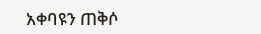አቀባዩን ጠቅሶ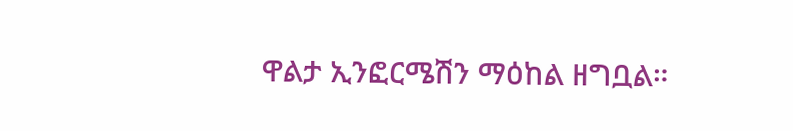ዋልታ ኢንፎርሜሽን ማዕከል ዘግቧል።